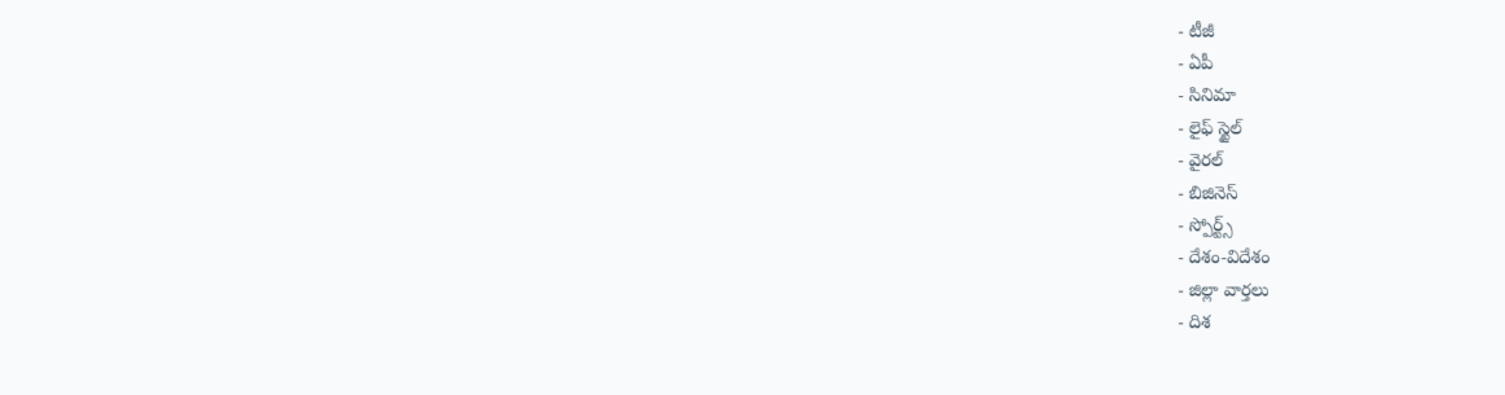- టీజీ
- ఏపీ
- సినిమా
- లైఫ్ స్టైల్
- వైరల్
- బిజినెస్
- స్పోర్ట్స్
- దేశం-విదేశం
- జిల్లా వార్తలు
- దిశ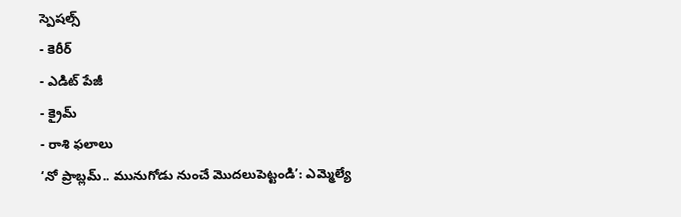స్పెషల్స్
- కెరీర్
- ఎడిట్ పేజీ
- క్రైమ్
- రాశి ఫలాలు
‘నో ప్రాబ్లమ్.. మునుగోడు నుంచే మొదలుపెట్టండి’: ఎమ్మెల్యే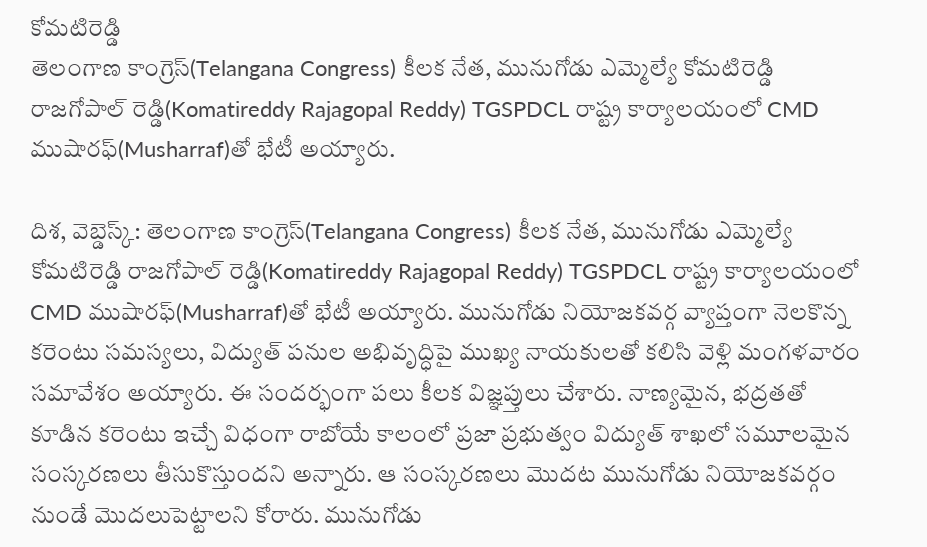కోమటిరెడ్డి
తెలంగాణ కాంగ్రెస్(Telangana Congress) కీలక నేత, మునుగోడు ఎమ్మెల్యే కోమటిరెడ్డి రాజగోపాల్ రెడ్డి(Komatireddy Rajagopal Reddy) TGSPDCL రాష్ట్ర కార్యాలయంలో CMD ముషారఫ్(Musharraf)తో భేటీ అయ్యారు.

దిశ, వెబ్డెస్క్: తెలంగాణ కాంగ్రెస్(Telangana Congress) కీలక నేత, మునుగోడు ఎమ్మెల్యే కోమటిరెడ్డి రాజగోపాల్ రెడ్డి(Komatireddy Rajagopal Reddy) TGSPDCL రాష్ట్ర కార్యాలయంలో CMD ముషారఫ్(Musharraf)తో భేటీ అయ్యారు. మునుగోడు నియోజకవర్గ వ్యాప్తంగా నెలకొన్న కరెంటు సమస్యలు, విద్యుత్ పనుల అభివృద్ధిపై ముఖ్య నాయకులతో కలిసి వెళ్లి మంగళవారం సమావేశం అయ్యారు. ఈ సందర్భంగా పలు కీలక విజ్ఞప్తులు చేశారు. నాణ్యమైన, భద్రతతో కూడిన కరెంటు ఇచ్చే విధంగా రాబోయే కాలంలో ప్రజా ప్రభుత్వం విద్యుత్ శాఖలో సమూలమైన సంస్కరణలు తీసుకొస్తుందని అన్నారు. ఆ సంస్కరణలు మొదట మునుగోడు నియోజకవర్గం నుండే మొదలుపెట్టాలని కోరారు. మునుగోడు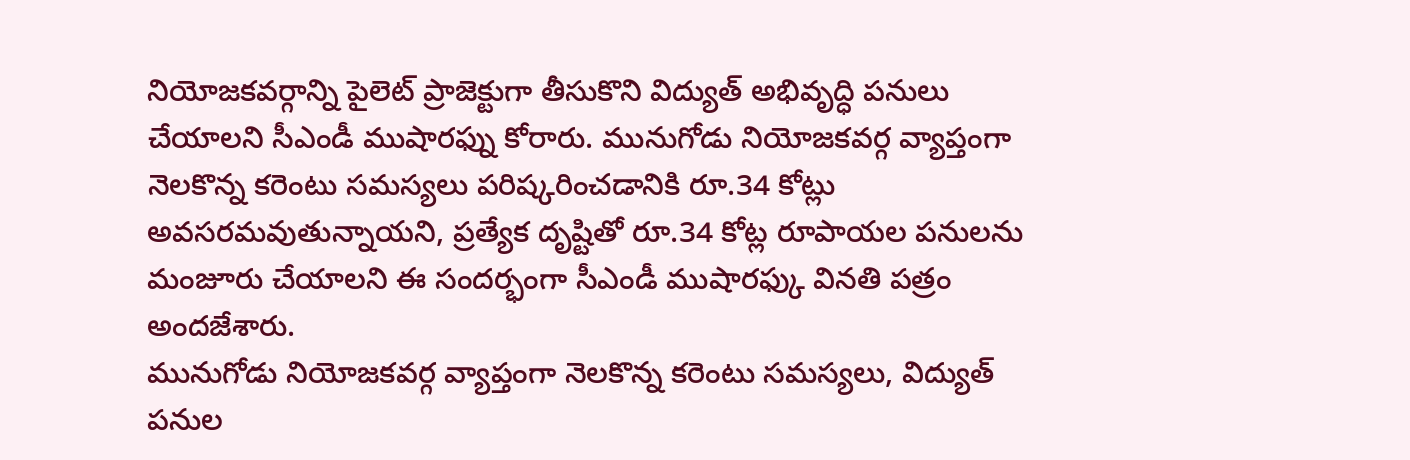నియోజకవర్గాన్ని పైలెట్ ప్రాజెక్టుగా తీసుకొని విద్యుత్ అభివృద్ధి పనులు చేయాలని సీఎండీ ముషారఫ్ను కోరారు. మునుగోడు నియోజకవర్గ వ్యాప్తంగా నెలకొన్న కరెంటు సమస్యలు పరిష్కరించడానికి రూ.34 కోట్లు అవసరమవుతున్నాయని, ప్రత్యేక దృష్టితో రూ.34 కోట్ల రూపాయల పనులను మంజూరు చేయాలని ఈ సందర్భంగా సీఎండీ ముషారఫ్కు వినతి పత్రం అందజేశారు.
మునుగోడు నియోజకవర్గ వ్యాప్తంగా నెలకొన్న కరెంటు సమస్యలు, విద్యుత్ పనుల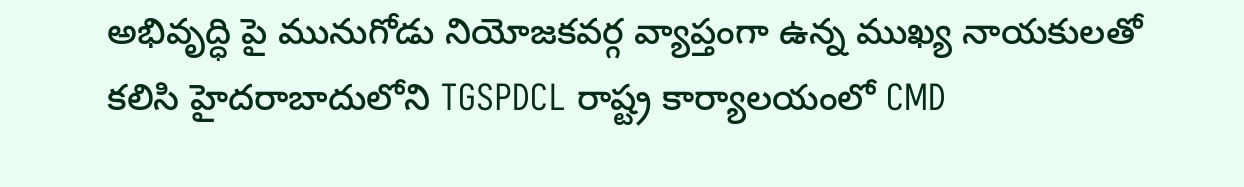అభివృద్ధి పై మునుగోడు నియోజకవర్గ వ్యాప్తంగా ఉన్న ముఖ్య నాయకులతో కలిసి హైదరాబాదులోని TGSPDCL రాష్ట్ర కార్యాలయంలో CMD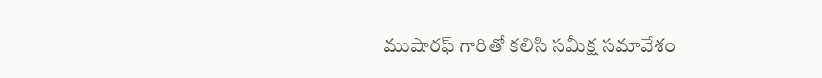ముషారఫ్ గారితో కలిసి సమీక్ష సమావేశం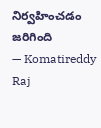నిర్వహించడం జరిగింది
— Komatireddy Raj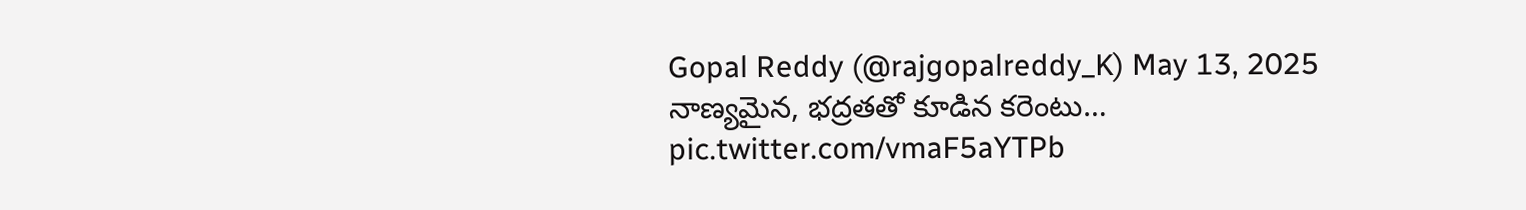Gopal Reddy (@rajgopalreddy_K) May 13, 2025
నాణ్యమైన, భద్రతతో కూడిన కరెంటు… pic.twitter.com/vmaF5aYTPb